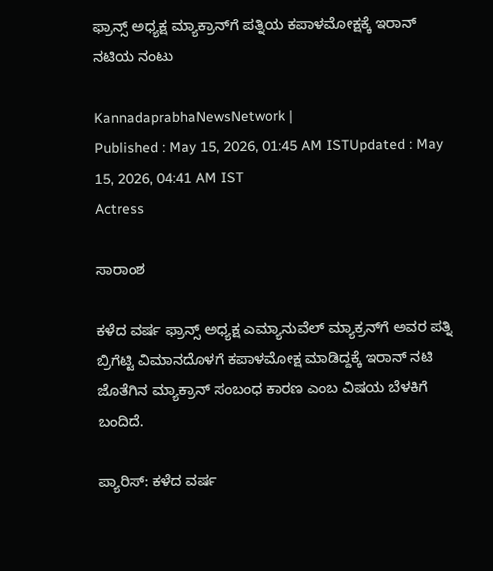ಫ್ರಾನ್ಸ್‌ ಅಧ್ಯಕ್ಷ ಮ್ಯಾಕ್ರಾನ್‌ಗೆ ಪತ್ನಿಯ ಕಪಾಳಮೋಕ್ಷಕ್ಕೆ ಇರಾನ್‌ ನಟಿಯ ನಂಟು

KannadaprabhaNewsNetwork |
Published : May 15, 2026, 01:45 AM ISTUpdated : May 15, 2026, 04:41 AM IST
Actress

ಸಾರಾಂಶ

ಕಳೆದ ವರ್ಷ ಫ್ರಾನ್ಸ್ ಅಧ್ಯಕ್ಷ ಎಮ್ಯಾನುವೆಲ್‌ ಮ್ಯಾಕ್ರನ್‌ಗೆ ಅವರ ಪತ್ನಿ ಬ್ರಿಗೆಟ್ಟಿ ವಿಮಾನದೊಳಗೆ ಕಪಾಳಮೋಕ್ಷ ಮಾಡಿದ್ದಕ್ಕೆ ಇರಾನ್‌ ನಟಿ ಜೊತೆಗಿನ ಮ್ಯಾಕ್ರಾನ್‌ ಸಂಬಂಧ ಕಾರಣ ಎಂಬ ವಿಷಯ ಬೆಳಕಿಗೆ ಬಂದಿದೆ.

ಪ್ಯಾರಿಸ್‌: ಕಳೆದ ವರ್ಷ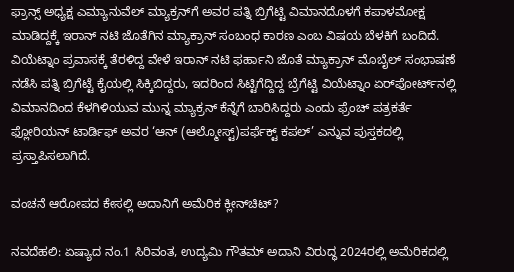ಫ್ರಾನ್ಸ್ ಅಧ್ಯಕ್ಷ ಎಮ್ಯಾನುವೆಲ್‌ ಮ್ಯಾಕ್ರನ್‌ಗೆ ಅವರ ಪತ್ನಿ ಬ್ರಿಗೆಟ್ಟಿ ವಿಮಾನದೊಳಗೆ ಕಪಾಳಮೋಕ್ಷ ಮಾಡಿದ್ದಕ್ಕೆ ಇರಾನ್‌ ನಟಿ ಜೊತೆಗಿನ ಮ್ಯಾಕ್ರಾನ್‌ ಸಂಬಂಧ ಕಾರಣ ಎಂಬ ವಿಷಯ ಬೆಳಕಿಗೆ ಬಂದಿದೆ. ವಿಯೆಟ್ನಾಂ ಪ್ರವಾಸಕ್ಕೆ ತೆರಳಿದ್ದ ವೇಳೆ ಇರಾನ್‌ ನಟಿ ಫರ್ಹಾನಿ ಜೊತೆ ಮ್ಯಾಕ್ರಾನ್‌ ಮೊಬೈಲ್‌ ಸಂಭಾಷಣೆ ನಡೆಸಿ ಪತ್ನಿ ಬ್ರಿಗೆಟ್ಟೆ ಕೈಯಲ್ಲಿ ಸಿಕ್ಕಿಬಿದ್ದರು, ಇದರಿಂದ ಸಿಟ್ಟಿಗೆದ್ದಿದ್ದ ಬ್ರೆಗೆಟ್ಟಿ ವಿಯೆಟ್ನಾಂ ಏರ್‌ಪೋರ್ಟ್‌ನಲ್ಲಿ ವಿಮಾನದಿಂದ ಕೆಳಗಿಳಿಯುವ ಮುನ್ನ ಮ್ಯಾಕ್ರನ್‌ ಕೆನ್ನೆಗೆ ಬಾರಿಸಿದ್ದರು ಎಂದು ಫ್ರೆಂಚ್ ಪತ್ರಕರ್ತೆ ಫ್ಲೋರಿಯನ್ ಟಾರ್ಡಿಫ್ ಅವರ ‘ಆನ್ (ಆಲ್ಮೋಸ್ಟ್‌)ಪರ್ಫೆಕ್ಟ್‌ ಕಪಲ್‌’ ಎನ್ನುವ ಪುಸ್ತಕದಲ್ಲಿ ಪ್ರಸ್ತಾಪಿಸಲಾಗಿದೆ.

ವಂಚನೆ ಆರೋಪದ ಕೇಸಲ್ಲಿ ಅದಾನಿಗೆ ಅಮೆರಿಕ ಕ್ಲೀನ್‌ಚಿಟ್‌?

ನವದೆಹಲಿ: ಏಷ್ಯಾದ ನಂ.1 ಸಿರಿವಂತ, ಉದ್ಯಮಿ ಗೌತಮ್‌ ಅದಾನಿ ವಿರುದ್ಧ 2024ರಲ್ಲಿ ಅಮೆರಿಕದಲ್ಲಿ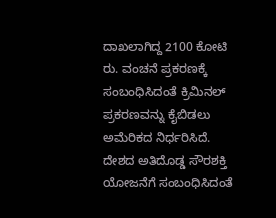ದಾಖಲಾಗಿದ್ದ 2100 ಕೋಟಿ ರು. ವಂಚನೆ ಪ್ರಕರಣಕ್ಕೆ ಸಂಬಂಧಿಸಿದಂತೆ ಕ್ರಿಮಿನಲ್‌ ಪ್ರಕರಣವನ್ನು ಕೈಬಿಡಲು ಅಮೆರಿಕದ ನಿರ್ಧರಿಸಿದೆ. ದೇಶದ ಅತಿದೊಡ್ಡ ಸೌರಶಕ್ತಿ ಯೋಜನೆಗೆ ಸಂಬಂಧಿಸಿದಂತೆ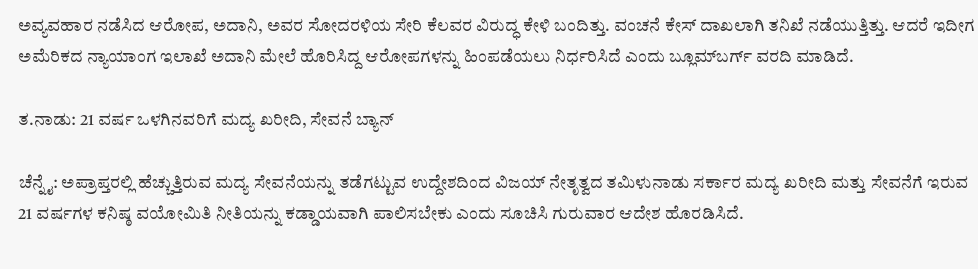ಅವ್ಯವಹಾರ ನಡೆಸಿದ ಆರೋಪ, ಅದಾನಿ, ಅವರ ಸೋದರಳಿಯ ಸೇರಿ ಕೆಲವರ ವಿರುದ್ಧ ಕೇಳಿ ಬಂದಿತ್ತು. ವಂಚನೆ ಕೇಸ್‌ ದಾಖಲಾಗಿ ತನಿಖೆ ನಡೆಯುತ್ತಿತ್ತು. ಆದರೆ ಇದೀಗ ಅಮೆರಿಕದ ನ್ಯಾಯಾಂಗ ಇಲಾಖೆ ಅದಾನಿ ಮೇಲೆ ಹೊರಿಸಿದ್ದ ಆರೋಪಗಳನ್ನು ಹಿಂಪಡೆಯಲು ನಿರ್ಧರಿಸಿದೆ ಎಂದು ಬ್ಲೂಮ್‌ಬರ್ಗ್‌ ವರದಿ ಮಾಡಿದೆ.

ತ.ನಾಡು: 21 ವರ್ಷ ಒಳಗಿನವರಿಗೆ ಮದ್ಯ ಖರೀದಿ, ಸೇವನೆ ಬ್ಯಾನ್‌

ಚೆನ್ನೈ: ಅಪ್ರಾಪ್ತರಲ್ಲಿ ಹೆಚ್ಚುತ್ತಿರುವ ಮದ್ಯ ಸೇವನೆಯನ್ನು ತಡೆಗಟ್ಟುವ ಉದ್ದೇಶದಿಂದ ವಿಜಯ್‌ ನೇತೃತ್ವದ ತಮಿಳುನಾಡು ಸರ್ಕಾರ ಮದ್ಯ ಖರೀದಿ ಮತ್ತು ಸೇವನೆಗೆ ಇರುವ 21 ವರ್ಷಗಳ ಕನಿಷ್ಠ ವಯೋಮಿತಿ ನೀತಿಯನ್ನು ಕಡ್ಡಾಯವಾಗಿ ಪಾಲಿಸಬೇಕು ಎಂದು ಸೂಚಿಸಿ ಗುರುವಾರ ಆದೇಶ ಹೊರಡಿಸಿದೆ.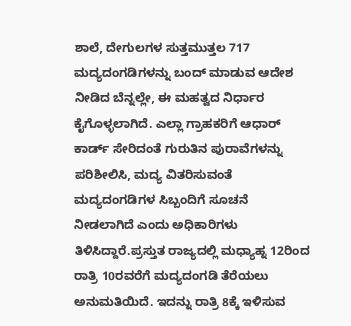ಶಾಲೆ, ದೇಗುಲಗಳ ಸುತ್ತಮುತ್ತಲ 717 ಮದ್ಯದಂಗಡಿಗಳನ್ನು ಬಂದ್‌ ಮಾಡುವ ಆದೇಶ ನೀಡಿದ ಬೆನ್ನಲ್ಲೇ, ಈ ಮಹತ್ವದ ನಿರ್ಧಾರ ಕೈಗೊಳ್ಳಲಾಗಿದೆ. ಎಲ್ಲಾ ಗ್ರಾಹಕರಿಗೆ ಆಧಾರ್ ಕಾರ್ಡ್ ಸೇರಿದಂತೆ ಗುರುತಿನ ಪುರಾವೆಗಳನ್ನು ಪರಿಶೀಲಿಸಿ, ಮದ್ಯ ವಿತರಿಸುವಂತೆ ಮದ್ಯದಂಗಡಿಗಳ ಸಿಬ್ಬಂದಿಗೆ ಸೂಚನೆ ನೀಡಲಾಗಿದೆ ಎಂದು ಅಧಿಕಾರಿಗಳು ತಿಳಿಸಿದ್ದಾರೆ.ಪ್ರಸ್ತುತ ರಾಜ್ಯದಲ್ಲಿ ಮಧ್ಯಾಹ್ನ 12ರಿಂದ ರಾತ್ರಿ 10ರವರೆಗೆ ಮದ್ಯದಂಗಡಿ ತೆರೆಯಲು ಅನುಮತಿಯಿದೆ. ಇದನ್ನು ರಾತ್ರಿ 8ಕ್ಕೆ ಇಳಿಸುವ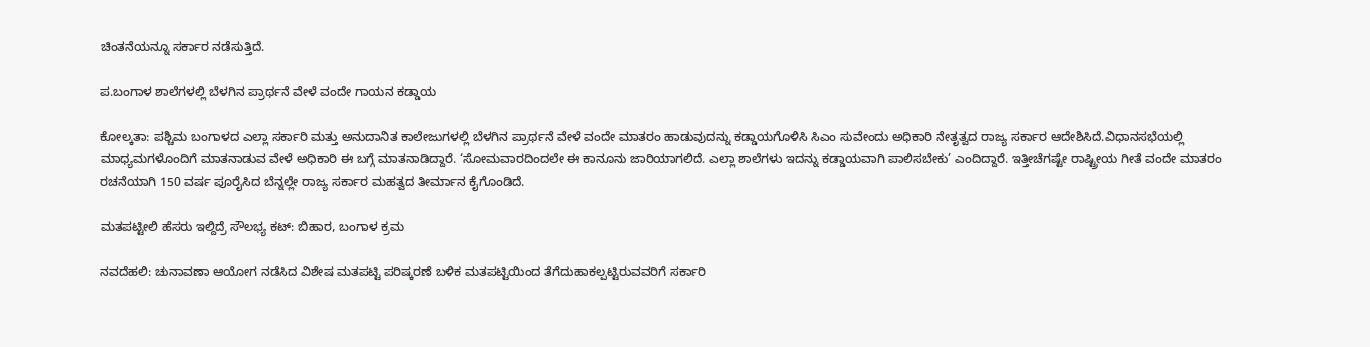ಚಿಂತನೆಯನ್ನೂ ಸರ್ಕಾರ ನಡೆಸುತ್ತಿದೆ.

ಪ.ಬಂಗಾಳ ಶಾಲೆಗಳಲ್ಲಿ ಬೆಳಗಿನ ಪ್ರಾರ್ಥನೆ ವೇಳೆ ವಂದೇ ಗಾಯನ ಕಡ್ಡಾಯ

ಕೋಲ್ಕತಾ: ಪಶ್ಚಿಮ ಬಂಗಾಳದ ಎಲ್ಲಾ ಸರ್ಕಾರಿ ಮತ್ತು ಅನುದಾನಿತ ಕಾಲೇಜುಗಳಲ್ಲಿ ಬೆಳಗಿನ ಪ್ರಾರ್ಥನೆ ವೇಳೆ ವಂದೇ ಮಾತರಂ ಹಾಡುವುದನ್ನು ಕಡ್ಡಾಯಗೊಳಿಸಿ ಸಿಎಂ ಸುವೇಂದು ಅಧಿಕಾರಿ ನೇತೃತ್ವದ ರಾಜ್ಯ ಸರ್ಕಾರ ಆದೇಶಿಸಿದೆ.ವಿಧಾನಸಭೆಯಲ್ಲಿ ಮಾಧ್ಯಮಗಳೊಂದಿಗೆ ಮಾತನಾಡುವ ವೇಳೆ ಅಧಿಕಾರಿ ಈ ಬಗ್ಗೆ ಮಾತನಾಡಿದ್ದಾರೆ. ‘ಸೋಮವಾರದಿಂದಲೇ ಈ ಕಾನೂನು ಜಾರಿಯಾಗಲಿದೆ. ಎಲ್ಲಾ ಶಾಲೆಗಳು ಇದನ್ನು ಕಡ್ಡಾಯವಾಗಿ ಪಾಲಿಸಬೇಕು’ ಎಂದಿದ್ದಾರೆ. ಇತ್ತೀಚೆಗಷ್ಟೇ ರಾಷ್ಟ್ರೀಯ ಗೀತೆ ವಂದೇ ಮಾತರಂ ರಚನೆಯಾಗಿ 150 ವರ್ಷ ಪೂರೈಸಿದ ಬೆನ್ನಲ್ಲೇ ರಾಜ್ಯ ಸರ್ಕಾರ ಮಹತ್ವದ ತೀರ್ಮಾನ ಕೈಗೊಂಡಿದೆ.

ಮತಪಟ್ಟೀಲಿ ಹೆಸರು ಇಲ್ದಿದ್ರೆ ಸೌಲಭ್ಯ ಕಟ್: ಬಿಹಾರ, ಬಂಗಾಳ ಕ್ರಮ

ನವದೆಹಲಿ: ಚುನಾವಣಾ ಆಯೋಗ ನಡೆಸಿದ ವಿಶೇಷ ಮತಪಟ್ಟಿ ಪರಿಷ್ಕರಣೆ ಬಳಿಕ ಮತಪಟ್ಟಿಯಿಂದ ತೆಗೆದುಹಾಕಲ್ಪಟ್ಟಿರುವವರಿಗೆ ಸರ್ಕಾರಿ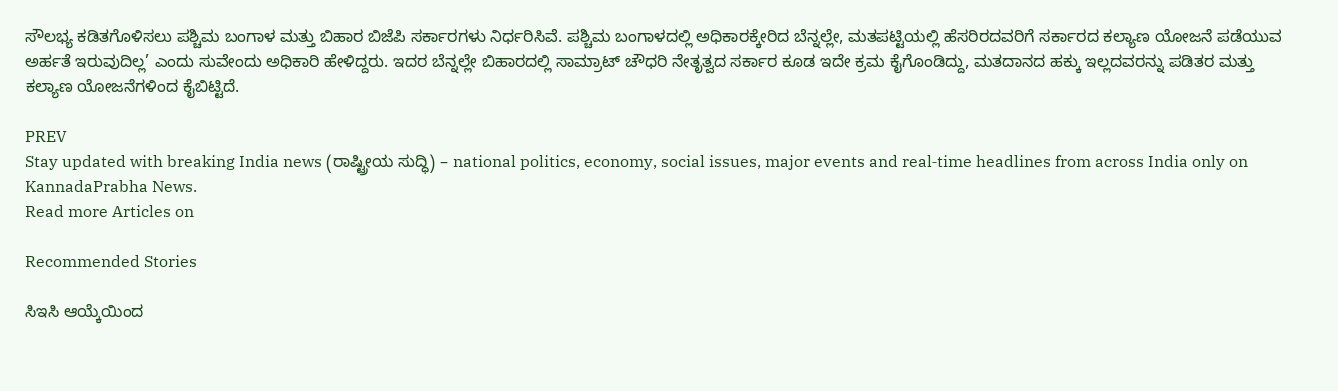ಸೌಲಭ್ಯ ಕಡಿತಗೊಳಿಸಲು ಪಶ್ಚಿಮ ಬಂಗಾಳ ಮತ್ತು ಬಿಹಾರ ಬಿಜೆಪಿ ಸರ್ಕಾರಗಳು ನಿರ್ಧರಿಸಿವೆ. ಪಶ್ಚಿಮ ಬಂಗಾಳದಲ್ಲಿ ಅಧಿಕಾರಕ್ಕೇರಿದ ಬೆನ್ನಲ್ಲೇ, ಮತಪಟ್ಟಿಯಲ್ಲಿ ಹೆಸರಿರದವರಿಗೆ ಸರ್ಕಾರದ ಕಲ್ಯಾಣ ಯೋಜನೆ ಪಡೆಯುವ ಅರ್ಹತೆ ಇರುವುದಿಲ್ಲ’ ಎಂದು ಸುವೇಂದು ಅಧಿಕಾರಿ ಹೇಳಿದ್ದರು. ಇದರ ಬೆನ್ನಲ್ಲೇ ಬಿಹಾರದಲ್ಲಿ ಸಾಮ್ರಾಟ್ ಚೌಧರಿ ನೇತೃತ್ವದ ಸರ್ಕಾರ ಕೂಡ ಇದೇ ಕ್ರಮ ಕೈಗೊಂಡಿದ್ದು, ಮತದಾನದ ಹಕ್ಕು ಇಲ್ಲದವರನ್ನು ಪಡಿತರ ಮತ್ತು ಕಲ್ಯಾಣ ಯೋಜನೆಗಳಿಂದ ಕೈಬಿಟ್ಟಿದೆ.

PREV
Stay updated with breaking India news (ರಾಷ್ಟ್ರೀಯ ಸುದ್ಧಿ) – national politics, economy, social issues, major events and real‑time headlines from across India only on KannadaPrabha News.
Read more Articles on

Recommended Stories

ಸಿಇಸಿ ಆಯ್ಕೆಯಿಂದ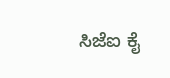ಸಿಜೆಐ ಕೈ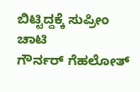ಬಿಟ್ಟಿದ್ದಕ್ಕೆ ಸುಪ್ರೀಂ ಚಾಟಿ
ಗೌರ್ನರ್‌ ಗೆಹಲೋತ್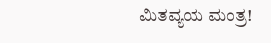ಮಿತವ್ಯಯ ಮಂತ್ರ!